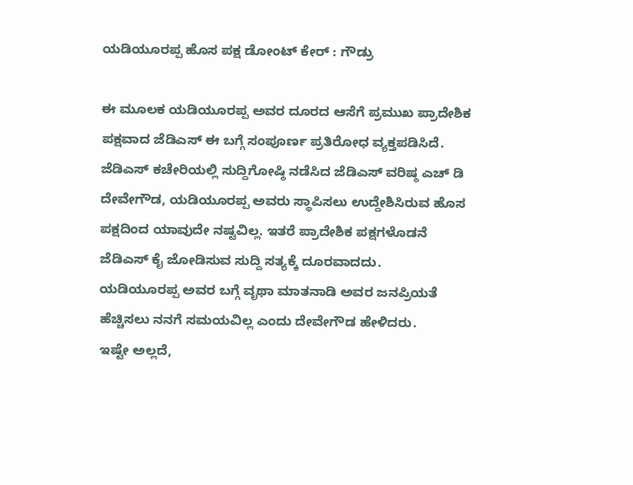ಯಡಿಯೂರಪ್ಪ ಹೊಸ ಪಕ್ಷ ಡೋಂಟ್ ಕೇರ್ : ಗೌಡ್ರು

ಈ ಮೂಲಕ ಯಡಿಯೂರಪ್ಪ ಅವರ ದೂರದ ಆಸೆಗೆ ಪ್ರಮುಖ ಪ್ರಾದೇಶಿಕ ಪಕ್ಷವಾದ ಜೆಡಿಎಸ್ ಈ ಬಗ್ಗೆ ಸಂಪೂರ್ಣ ಪ್ರತಿರೋಧ ವ್ಯಕ್ತಪಡಿಸಿದೆ.
ಜೆಡಿಎಸ್ ಕಚೇರಿಯಲ್ಲಿ ಸುದ್ದಿಗೋಷ್ಠಿ ನಡೆಸಿದ ಜೆಡಿಎಸ್ ವರಿಷ್ಠ ಎಚ್ ಡಿ ದೇವೇಗೌಡ, ಯಡಿಯೂರಪ್ಪ ಅವರು ಸ್ಥಾಪಿಸಲು ಉದ್ದೇಶಿಸಿರುವ ಹೊಸ ಪಕ್ಷದಿಂದ ಯಾವುದೇ ನಷ್ಟವಿಲ್ಲ. ಇತರೆ ಪ್ರಾದೇಶಿಕ ಪಕ್ಷಗಳೊಡನೆ ಜೆಡಿಎಸ್ ಕೈ ಜೋಡಿಸುವ ಸುದ್ದಿ ಸತ್ಯಕ್ಕೆ ದೂರವಾದದು.
ಯಡಿಯೂರಪ್ಪ ಅವರ ಬಗ್ಗೆ ವೃಥಾ ಮಾತನಾಡಿ ಅವರ ಜನಪ್ರಿಯತೆ ಹೆಚ್ಚಿಸಲು ನನಗೆ ಸಮಯವಿಲ್ಲ ಎಂದು ದೇವೇಗೌಡ ಹೇಳಿದರು.
ಇಷ್ಟೇ ಅಲ್ಲದೆ,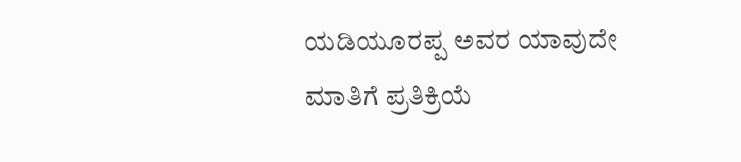ಯಡಿಯೂರಪ್ಪ ಅವರ ಯಾವುದೇ ಮಾತಿಗೆ ಪ್ರತಿಕ್ರಿಯೆ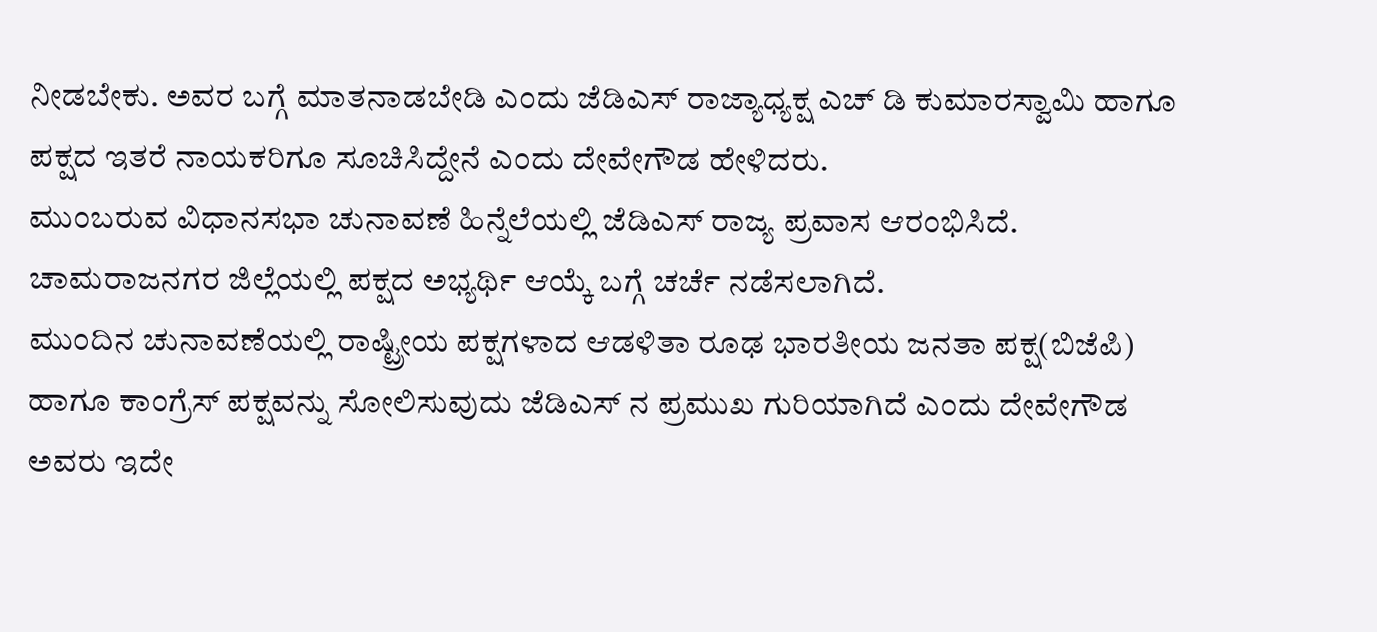ನೀಡಬೇಕು. ಅವರ ಬಗ್ಗೆ ಮಾತನಾಡಬೇಡಿ ಎಂದು ಜೆಡಿಎಸ್ ರಾಜ್ಯಾಧ್ಯಕ್ಷ ಎಚ್ ಡಿ ಕುಮಾರಸ್ವಾಮಿ ಹಾಗೂ ಪಕ್ಷದ ಇತರೆ ನಾಯಕರಿಗೂ ಸೂಚಿಸಿದ್ದೇನೆ ಎಂದು ದೇವೇಗೌಡ ಹೇಳಿದರು.
ಮುಂಬರುವ ವಿಧಾನಸಭಾ ಚುನಾವಣೆ ಹಿನ್ನೆಲೆಯಲ್ಲಿ ಜೆಡಿಎಸ್ ರಾಜ್ಯ ಪ್ರವಾಸ ಆರಂಭಿಸಿದೆ. ಚಾಮರಾಜನಗರ ಜಿಲ್ಲೆಯಲ್ಲಿ ಪಕ್ಷದ ಅಭ್ಯರ್ಥಿ ಆಯ್ಕೆ ಬಗ್ಗೆ ಚರ್ಚೆ ನಡೆಸಲಾಗಿದೆ.
ಮುಂದಿನ ಚುನಾವಣೆಯಲ್ಲಿ ರಾಷ್ಟ್ರೀಯ ಪಕ್ಷಗಳಾದ ಆಡಳಿತಾ ರೂಢ ಭಾರತೀಯ ಜನತಾ ಪಕ್ಷ(ಬಿಜೆಪಿ) ಹಾಗೂ ಕಾಂಗ್ರೆಸ್ ಪಕ್ಷವನ್ನು ಸೋಲಿಸುವುದು ಜೆಡಿಎಸ್ ನ ಪ್ರಮುಖ ಗುರಿಯಾಗಿದೆ ಎಂದು ದೇವೇಗೌಡ ಅವರು ಇದೇ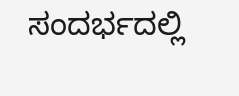ಸಂದರ್ಭದಲ್ಲಿ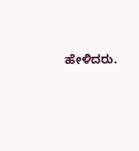ಹೇಳಿದರು.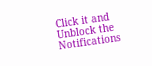Click it and Unblock the Notifications